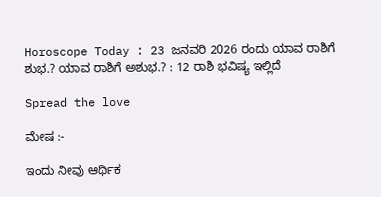Horoscope Today : 23 ಜನವರಿ 2026 ರಂದು ಯಾವ ರಾಶಿಗೆ ಶುಭ.? ಯಾವ ರಾಶಿಗೆ ಅಶುಭ.? : 12 ರಾಶಿ ಭವಿಷ್ಯ ಇಲ್ಲಿದೆ

Spread the love

ಮೇಷ :-

ಇಂದು ನೀವು ಆರ್ಥಿಕ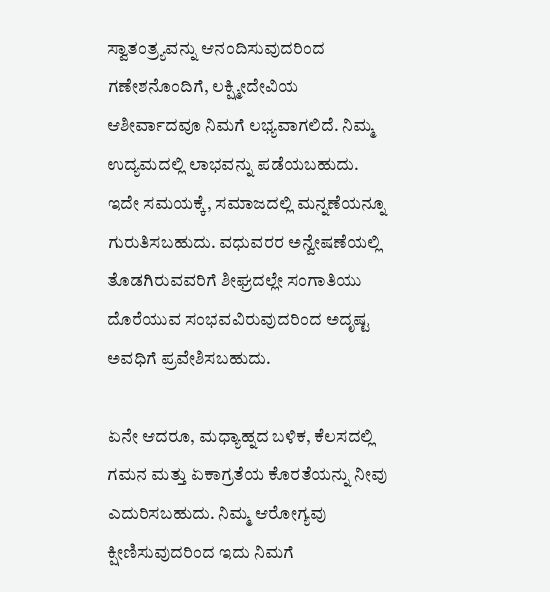ಸ್ವಾತಂತ್ರ್ಯವನ್ನು ಆನಂದಿಸುವುದರಿಂದ ಗಣೇಶನೊಂದಿಗೆ, ಲಕ್ಷ್ಮೀದೇವಿಯ ಆಶೀರ್ವಾದವೂ ನಿಮಗೆ ಲಭ್ಯವಾಗಲಿದೆ. ನಿಮ್ಮ ಉದ್ಯಮದಲ್ಲಿ ಲಾಭವನ್ನು ಪಡೆಯಬಹುದು. ಇದೇ ಸಮಯಕ್ಕೆ, ಸಮಾಜದಲ್ಲಿ ಮನ್ನಣೆಯನ್ನೂ ಗುರುತಿಸಬಹುದು. ವಧುವರರ ಅನ್ವೇಷಣೆಯಲ್ಲಿ ತೊಡಗಿರುವವರಿಗೆ ಶೀಘ್ರದಲ್ಲೇ ಸಂಗಾತಿಯು ದೊರೆಯುವ ಸಂಭವವಿರುವುದರಿಂದ ಅದೃಷ್ಟ ಅವಧಿಗೆ ಪ್ರವೇಶಿಸಬಹುದು.

ಏನೇ ಆದರೂ, ಮಧ್ಯಾಹ್ನದ ಬಳಿಕ, ಕೆಲಸದಲ್ಲಿ ಗಮನ ಮತ್ತು ಏಕಾಗ್ರತೆಯ ಕೊರತೆಯನ್ನು ನೀವು ಎದುರಿಸಬಹುದು. ನಿಮ್ಮ ಆರೋಗ್ಯವು ಕ್ಷೀಣಿಸುವುದರಿಂದ ಇದು ನಿಮಗೆ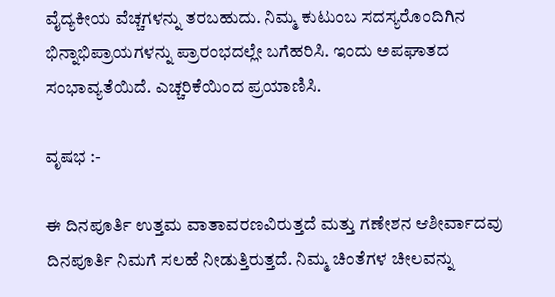ವೈದ್ಯಕೀಯ ವೆಚ್ಚಗಳನ್ನು ತರಬಹುದು. ನಿಮ್ಮ ಕುಟುಂಬ ಸದಸ್ಯರೊಂದಿಗಿನ ಭಿನ್ನಾಭಿಪ್ರಾಯಗಳನ್ನು ಪ್ರಾರಂಭದಲ್ಲೇ ಬಗೆಹರಿಸಿ. ಇಂದು ಅಪಘಾತದ ಸಂಭಾವ್ಯತೆಯಿದೆ. ಎಚ್ಚರಿಕೆಯಿಂದ ಪ್ರಯಾಣಿಸಿ.

ವೃಷಭ :-

ಈ ದಿನಪೂರ್ತಿ ಉತ್ತಮ ವಾತಾವರಣವಿರುತ್ತದೆ ಮತ್ತು ಗಣೇಶನ ಆಶೀರ್ವಾದವು ದಿನಪೂರ್ತಿ ನಿಮಗೆ ಸಲಹೆ ನೀಡುತ್ತಿರುತ್ತದೆ. ನಿಮ್ಮ ಚಿಂತೆಗಳ ಚೀಲವನ್ನು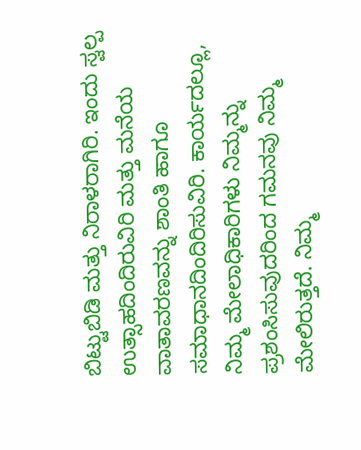ಬಿಟ್ಟುಬಿಡಿ ಮತ್ತು ನಿರಾಳರಾಗಿರಿ. ಇಂದು ಸ್ವಲ್ಪ ಉತ್ಸಾಹದಿಂದಿರುವಿರಿ ಮತ್ತು ಮನೆಯ ವಾತಾವರಣವನ್ನು ಶಾಂತಿ ಹಾಗೂ ಸಮಾಧಾನದಿಂದಿರಿಸುವಿರಿ. ಕಾರ್ಯದಲ್ಲೂ, ನಿಮ್ಮ ಮೇಲಾಧಿಕಾರಿಗಳು ನಿಮ್ಮನ್ನು ಪ್ರಶಂಸಿಸುವುದರಿಂದ ಗಮನವು ನಿಮ್ಮ ಮೇಲಿರುತ್ತದೆ. ನಿಮ್ಮ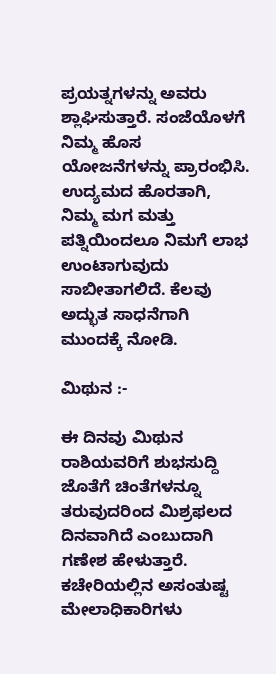ಪ್ರಯತ್ನಗಳನ್ನು ಅವರು ಶ್ಲಾಘಿಸುತ್ತಾರೆ. ಸಂಜೆಯೊಳಗೆ ನಿಮ್ಮ ಹೊಸ ಯೋಜನೆಗಳನ್ನು ಪ್ರಾರಂಭಿಸಿ. ಉದ್ಯಮದ ಹೊರತಾಗಿ, ನಿಮ್ಮ ಮಗ ಮತ್ತು ಪತ್ನಿಯಿಂದಲೂ ನಿಮಗೆ ಲಾಭ ಉಂಟಾಗುವುದು ಸಾಬೀತಾಗಲಿದೆ. ಕೆಲವು ಅದ್ಭುತ ಸಾಧನೆಗಾಗಿ ಮುಂದಕ್ಕೆ ನೋಡಿ.

ಮಿಥುನ :-

ಈ ದಿನವು ಮಿಥುನ ರಾಶಿಯವರಿಗೆ ಶುಭಸುದ್ದಿ ಜೊತೆಗೆ ಚಿಂತೆಗಳನ್ನೂ ತರುವುದರಿಂದ ಮಿಶ್ರಫಲದ ದಿನವಾಗಿದೆ ಎಂಬುದಾಗಿ ಗಣೇಶ ಹೇಳುತ್ತಾರೆ. ಕಚೇರಿಯಲ್ಲಿನ ಅಸಂತುಷ್ಟ ಮೇಲಾಧಿಕಾರಿಗಳು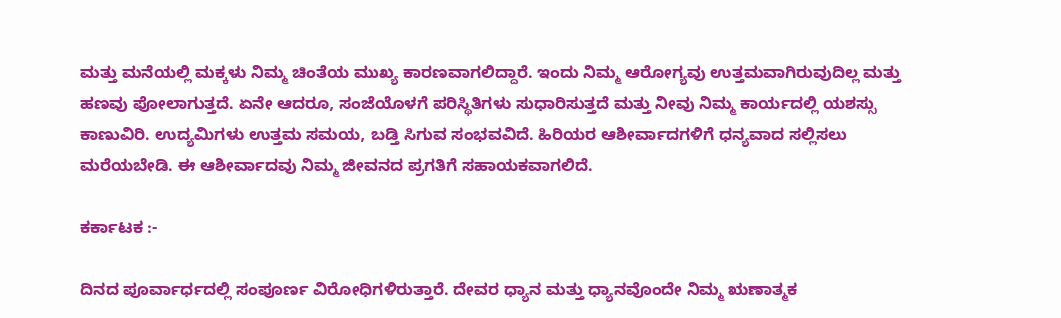ಮತ್ತು ಮನೆಯಲ್ಲಿ ಮಕ್ಕಳು ನಿಮ್ಮ ಚಿಂತೆಯ ಮುಖ್ಯ ಕಾರಣವಾಗಲಿದ್ದಾರೆ. ಇಂದು ನಿಮ್ಮ ಆರೋಗ್ಯವು ಉತ್ತಮವಾಗಿರುವುದಿಲ್ಲ ಮತ್ತು ಹಣವು ಪೋಲಾಗುತ್ತದೆ. ಏನೇ ಆದರೂ, ಸಂಜೆಯೊಳಗೆ ಪರಿಸ್ಥಿತಿಗಳು ಸುಧಾರಿಸುತ್ತದೆ ಮತ್ತು ನೀವು ನಿಮ್ಮ ಕಾರ್ಯದಲ್ಲಿ ಯಶಸ್ಸು ಕಾಣುವಿರಿ. ಉದ್ಯಮಿಗಳು ಉತ್ತಮ ಸಮಯ, ಬಡ್ತಿ ಸಿಗುವ ಸಂಭವವಿದೆ. ಹಿರಿಯರ ಆಶೀರ್ವಾದಗಳಿಗೆ ಧನ್ಯವಾದ ಸಲ್ಲಿಸಲು ಮರೆಯಬೇಡಿ. ಈ ಆಶೀರ್ವಾದವು ನಿಮ್ಮ ಜೀವನದ ಪ್ರಗತಿಗೆ ಸಹಾಯಕವಾಗಲಿದೆ.

ಕರ್ಕಾಟಕ :-

ದಿನದ ಪೂರ್ವಾರ್ಧದಲ್ಲಿ ಸಂಪೂರ್ಣ ವಿರೋಧಿಗಳಿರುತ್ತಾರೆ. ದೇವರ ಧ್ಯಾನ ಮತ್ತು ಧ್ಯಾನವೊಂದೇ ನಿಮ್ಮ ಋಣಾತ್ಮಕ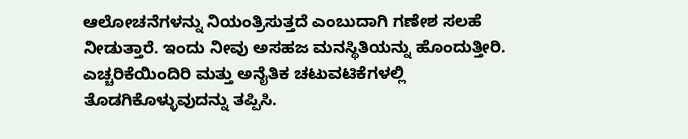ಆಲೋಚನೆಗಳನ್ನು ನಿಯಂತ್ರಿಸುತ್ತದೆ ಎಂಬುದಾಗಿ ಗಣೇಶ ಸಲಹೆ ನೀಡುತ್ತಾರೆ. ಇಂದು ನೀವು ಅಸಹಜ ಮನಸ್ಥಿತಿಯನ್ನು ಹೊಂದುತ್ತೀರಿ. ಎಚ್ಚರಿಕೆಯಿಂದಿರಿ ಮತ್ತು ಅನೈತಿಕ ಚಟುವಟಿಕೆಗಳಲ್ಲಿ ತೊಡಗಿಕೊಳ್ಳುವುದನ್ನು ತಪ್ಪಿಸಿ.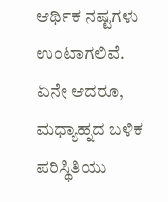ಆರ್ಥಿಕ ನಷ್ಟಗಳು ಉಂಟಾಗಲಿವೆ. ಏನೇ ಆದರೂ, ಮಧ್ಯಾಹ್ನದ ಬಳಿಕ ಪರಿಸ್ಥಿತಿಯು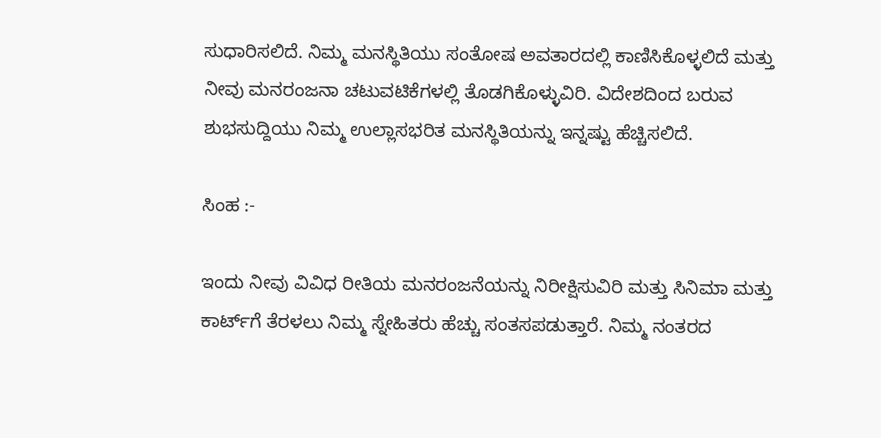ಸುಧಾರಿಸಲಿದೆ. ನಿಮ್ಮ ಮನಸ್ಥಿತಿಯು ಸಂತೋಷ ಅವತಾರದಲ್ಲಿ ಕಾಣಿಸಿಕೊಳ್ಳಲಿದೆ ಮತ್ತು ನೀವು ಮನರಂಜನಾ ಚಟುವಟಿಕೆಗಳಲ್ಲಿ ತೊಡಗಿಕೊಳ್ಳುವಿರಿ. ವಿದೇಶದಿಂದ ಬರುವ ಶುಭಸುದ್ದಿಯು ನಿಮ್ಮ ಉಲ್ಲಾಸಭರಿತ ಮನಸ್ಥಿತಿಯನ್ನು ಇನ್ನಷ್ಟು ಹೆಚ್ಚಿಸಲಿದೆ.

ಸಿಂಹ :-

ಇಂದು ನೀವು ವಿವಿಧ ರೀತಿಯ ಮನರಂಜನೆಯನ್ನು ನಿರೀಕ್ಷಿಸುವಿರಿ ಮತ್ತು ಸಿನಿಮಾ ಮತ್ತು ಕಾರ್ಟ್‌ಗೆ ತೆರಳಲು ನಿಮ್ಮ ಸ್ನೇಹಿತರು ಹೆಚ್ಚು ಸಂತಸಪಡುತ್ತಾರೆ. ನಿಮ್ಮ ನಂತರದ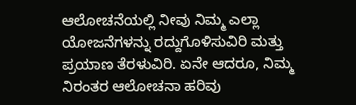ಆಲೋಚನೆಯಲ್ಲಿ ನೀವು ನಿಮ್ಮ ಎಲ್ಲಾ ಯೋಜನೆಗಳನ್ನು ರದ್ದುಗೊಳಿಸುವಿರಿ ಮತ್ತು ಪ್ರಯಾಣ ತೆರಳುವಿರಿ. ಏನೇ ಆದರೂ, ನಿಮ್ಮ ನಿರಂತರ ಆಲೋಚನಾ ಹರಿವು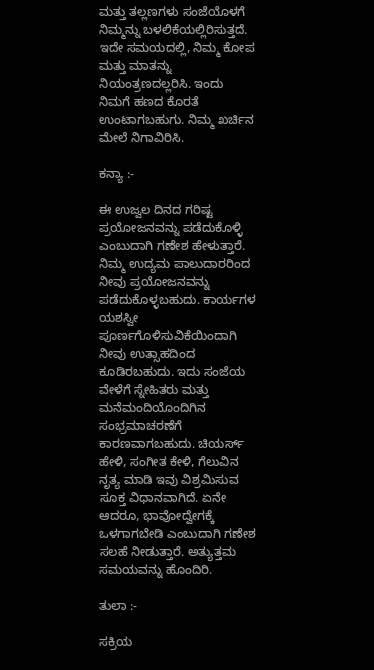ಮತ್ತು ತಲ್ಲಣಗಳು ಸಂಜೆಯೊಳಗೆ ನಿಮ್ಮನ್ನು ಬಳಲಿಕೆಯಲ್ಲಿರಿಸುತ್ತದೆ. ಇದೇ ಸಮಯದಲ್ಲಿ, ನಿಮ್ಮ ಕೋಪ ಮತ್ತು ಮಾತನ್ನು ನಿಯಂತ್ರಣದಲ್ಲರಿಸಿ. ಇಂದು ನಿಮಗೆ ಹಣದ ಕೊರತೆ ಉಂಟಾಗಬಹುಗು. ನಿಮ್ಮ ಖರ್ಚಿನ ಮೇಲೆ ನಿಗಾವಿರಿಸಿ.

ಕನ್ಯಾ :-

ಈ ಉಜ್ವಲ ದಿನದ ಗರಿಷ್ಟ ಪ್ರಯೋಜನವನ್ನು ಪಡೆದುಕೊಳ್ಳಿ ಎಂಬುದಾಗಿ ಗಣೇಶ ಹೇಳುತ್ತಾರೆ. ನಿಮ್ಮ ಉದ್ಯಮ ಪಾಲುದಾರರಿಂದ ನೀವು ಪ್ರಯೋಜನವನ್ನು ಪಡೆದುಕೊಳ್ಳಬಹುದು. ಕಾರ್ಯಗಳ ಯಶಸ್ವೀ ಪೂರ್ಣಗೊಳಿಸುವಿಕೆಯಿಂದಾಗಿ ನೀವು ಉತ್ಸಾಹದಿಂದ ಕೂಡಿರಬಹುದು. ಇದು ಸಂಜೆಯ ವೇಳೆಗೆ ಸ್ನೇಹಿತರು ಮತ್ತು ಮನೆಮಂದಿಯೊಂದಿಗಿನ ಸಂಭ್ರಮಾಚರಣೆಗೆ ಕಾರಣವಾಗಬಹುದು. ಚಿಯರ್ಸ್ ಹೇಳಿ, ಸಂಗೀತ ಕೇಳಿ, ಗೆಲುವಿನ ನೃತ್ಯ ಮಾಡಿ ಇವು ವಿಶ್ರಮಿಸುವ ಸೂಕ್ತ ವಿಧಾನವಾಗಿದೆ. ಏನೇ ಆದರೂ, ಭಾವೋದ್ವೇಗಕ್ಕೆ ಒಳಗಾಗಬೇಡಿ ಎಂಬುದಾಗಿ ಗಣೇಶ ಸಲಹೆ ನೀಡುತ್ತಾರೆ. ಅತ್ಯುತ್ತಮ ಸಮಯವನ್ನು ಹೊಂದಿರಿ.

ತುಲಾ :-

ಸಕ್ರಿಯ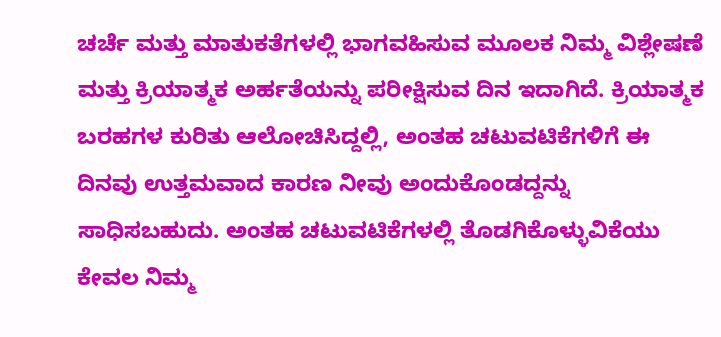ಚರ್ಚೆ ಮತ್ತು ಮಾತುಕತೆಗಳಲ್ಲಿ ಭಾಗವಹಿಸುವ ಮೂಲಕ ನಿಮ್ಮ ವಿಶ್ಲೇಷಣೆ ಮತ್ತು ಕ್ರಿಯಾತ್ಮಕ ಅರ್ಹತೆಯನ್ನು ಪರೀಕ್ಷಿಸುವ ದಿನ ಇದಾಗಿದೆ. ಕ್ರಿಯಾತ್ಮಕ ಬರಹಗಳ ಕುರಿತು ಆಲೋಚಿಸಿದ್ದಲ್ಲಿ, ಅಂತಹ ಚಟುವಟಿಕೆಗಳಿಗೆ ಈ ದಿನವು ಉತ್ತಮವಾದ ಕಾರಣ ನೀವು ಅಂದುಕೊಂಡದ್ದನ್ನು ಸಾಧಿಸಬಹುದು. ಅಂತಹ ಚಟುವಟಿಕೆಗಳಲ್ಲಿ ತೊಡಗಿಕೊಳ್ಳುವಿಕೆಯು ಕೇವಲ ನಿಮ್ಮ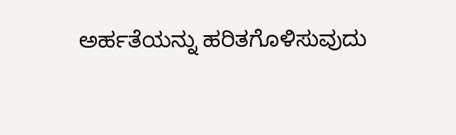ಅರ್ಹತೆಯನ್ನು ಹರಿತಗೊಳಿಸುವುದು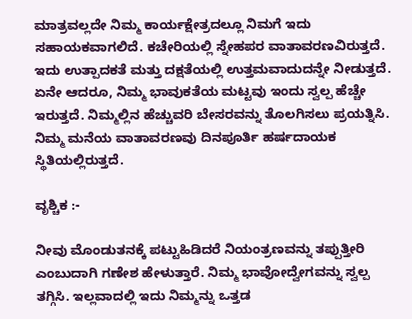ಮಾತ್ರವಲ್ಲದೇ ನಿಮ್ಮ ಕಾರ್ಯಕ್ಷೇತ್ರದಲ್ಲೂ ನಿಮಗೆ ಇದು ಸಹಾಯಕವಾಗಲಿದೆ. ಕಚೇರಿಯಲ್ಲಿ ಸ್ನೇಹಪರ ವಾತಾವರಣವಿರುತ್ತದೆ. ಇದು ಉತ್ಪಾದಕತೆ ಮತ್ತು ದಕ್ಷತೆಯಲ್ಲಿ ಉತ್ತಮವಾದುದನ್ನೇ ನೀಡುತ್ತದೆ. ಏನೇ ಆದರೂ, ನಿಮ್ಮ ಭಾವುಕತೆಯ ಮಟ್ಟವು ಇಂದು ಸ್ವಲ್ಪ ಹೆಚ್ಚೇ ಇರುತ್ತದೆ. ನಿಮ್ಮಲ್ಲಿನ ಹೆಚ್ಚುವರಿ ಬೇಸರವನ್ನು ತೊಲಗಿಸಲು ಪ್ರಯತ್ನಿಸಿ. ನಿಮ್ಮ ಮನೆಯ ವಾತಾವರಣವು ದಿನಪೂರ್ತಿ ಹರ್ಷದಾಯಕ ಸ್ಥಿತಿಯಲ್ಲಿರುತ್ತದೆ.

ವೃಶ್ಚಿಕ :-

ನೀವು ಮೊಂಡುತನಕ್ಕೆ ಪಟ್ಟುಹಿಡಿದರೆ ನಿಯಂತ್ರಣವನ್ನು ತಪ್ಪುತ್ತೀರಿ ಎಂಬುದಾಗಿ ಗಣೇಶ ಹೇಳುತ್ತಾರೆ. ನಿಮ್ಮ ಭಾವೋದ್ವೇಗವನ್ನು ಸ್ವಲ್ಪ ತಗ್ಗಿಸಿ. ಇಲ್ಲವಾದಲ್ಲಿ ಇದು ನಿಮ್ಮನ್ನು ಒತ್ತಡ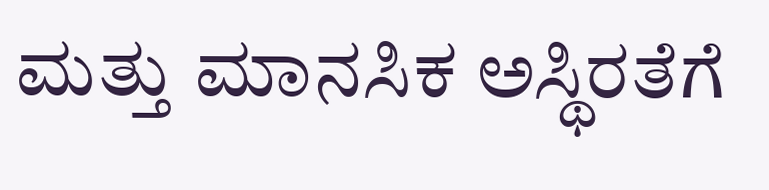ಮತ್ತು ಮಾನಸಿಕ ಅಸ್ಥಿರತೆಗೆ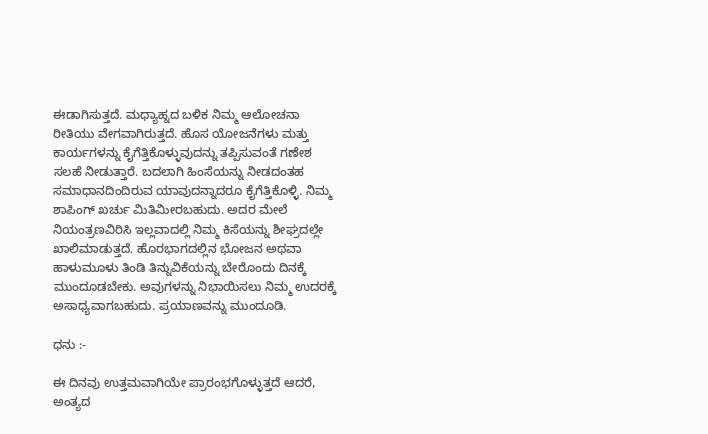ಈಡಾಗಿಸುತ್ತದೆ. ಮಧ್ಯಾಹ್ನದ ಬಳಿಕ ನಿಮ್ಮ ಆಲೋಚನಾ ರೀತಿಯು ವೇಗವಾಗಿರುತ್ತದೆ. ಹೊಸ ಯೋಜನೆಗಳು ಮತ್ತು ಕಾರ್ಯಗಳನ್ನು ಕೈಗೆತ್ತಿಕೊಳ್ಳುವುದನ್ನು ತಪ್ಪಿಸುವಂತೆ ಗಣೇಶ ಸಲಹೆ ನೀಡುತ್ತಾರೆ. ಬದಲಾಗಿ ಹಿಂಸೆಯನ್ನು ನೀಡದಂತಹ ಸಮಾಧಾನದಿಂದಿರುವ ಯಾವುದನ್ನಾದರೂ ಕೈಗೆತ್ತಿಕೊಳ್ಳಿ. ನಿಮ್ಮ ಶಾಪಿಂಗ್ ಖರ್ಚು ಮಿತಿಮೀರಬಹುದು. ಅದರ ಮೇಲೆ ನಿಯಂತ್ರಣವಿರಿಸಿ ಇಲ್ಲವಾದಲ್ಲಿ ನಿಮ್ಮ ಕಿಸೆಯನ್ನು ಶೀಘ್ರದಲ್ಲೇ ಖಾಲಿಮಾಡುತ್ತದೆ. ಹೊರಭಾಗದಲ್ಲಿನ ಭೋಜನ ಅಥವಾ ಹಾಳುಮೂಳು ತಿಂಡಿ ತಿನ್ನುವಿಕೆಯನ್ನು ಬೇರೊಂದು ದಿನಕ್ಕೆ ಮುಂದೂಡಬೇಕು. ಅವುಗಳನ್ನು ನಿಭಾಯಿಸಲು ನಿಮ್ಮ ಉದರಕ್ಕೆ ಅಸಾಧ್ಯವಾಗಬಹುದು. ಪ್ರಯಾಣವನ್ನು ಮುಂದೂಡಿ.

ಧನು :-

ಈ ದಿನವು ಉತ್ತಮವಾಗಿಯೇ ಪ್ರಾರಂಭಗೊಳ್ಳುತ್ತದೆ ಆದರೆ, ಅಂತ್ಯದ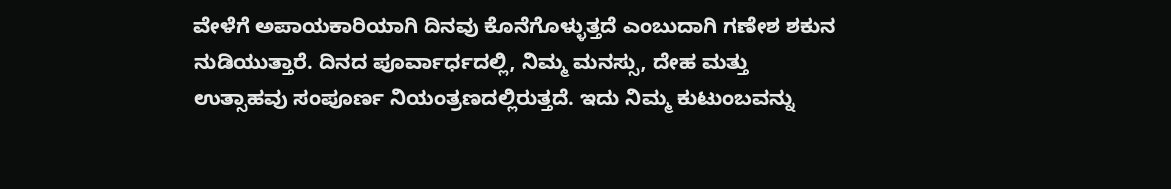ವೇಳೆಗೆ ಅಪಾಯಕಾರಿಯಾಗಿ ದಿನವು ಕೊನೆಗೊಳ್ಳುತ್ತದೆ ಎಂಬುದಾಗಿ ಗಣೇಶ ಶಕುನ ನುಡಿಯುತ್ತಾರೆ. ದಿನದ ಪೂರ್ವಾರ್ಧದಲ್ಲಿ, ನಿಮ್ಮ ಮನಸ್ಸು, ದೇಹ ಮತ್ತು ಉತ್ಸಾಹವು ಸಂಪೂರ್ಣ ನಿಯಂತ್ರಣದಲ್ಲಿರುತ್ತದೆ. ಇದು ನಿಮ್ಮ ಕುಟುಂಬವನ್ನು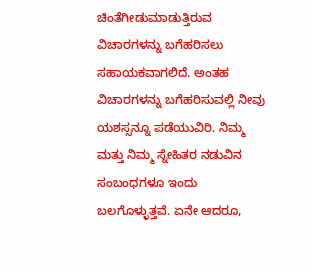ಚಿಂತೆಗೀಡುಮಾಡುತ್ತಿರುವ ವಿಚಾರಗಳನ್ನು ಬಗೆಹರಿಸಲು ಸಹಾಯಕವಾಗಲಿದೆ. ಅಂತಹ ವಿಚಾರಗಳನ್ನು ಬಗೆಹರಿಸುವಲ್ಲಿ ನೀವು ಯಶಸ್ಸನ್ನೂ ಪಡೆಯುವಿರಿ. ನಿಮ್ಮ ಮತ್ತು ನಿಮ್ಮ ಸ್ನೇಹಿತರ ನಡುವಿನ ಸಂಬಂಧಗಳೂ ಇಂದು ಬಲಗೊಳ್ಳುತ್ತವೆ. ಏನೇ ಆದರೂ,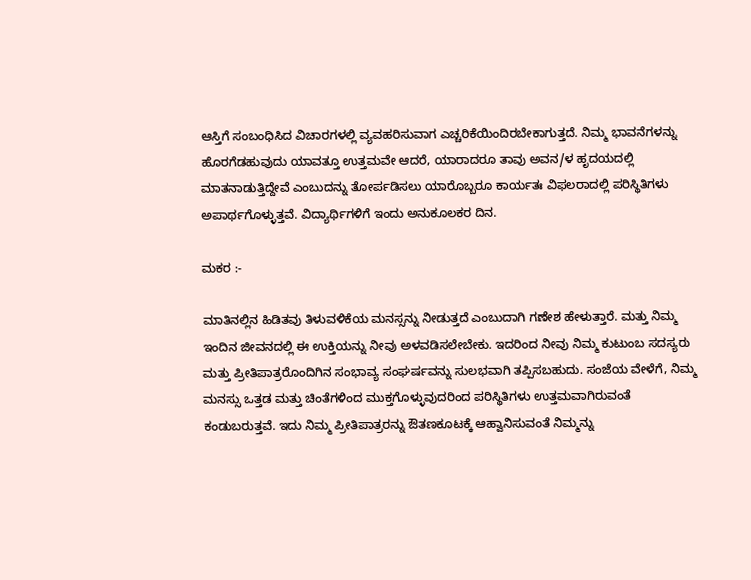ಆಸ್ತಿಗೆ ಸಂಬಂಧಿಸಿದ ವಿಚಾರಗಳಲ್ಲಿ ವ್ಯವಹರಿಸುವಾಗ ಎಚ್ಚರಿಕೆಯಿಂದಿರಬೇಕಾಗುತ್ತದೆ. ನಿಮ್ಮ ಭಾವನೆಗಳನ್ನು ಹೊರಗೆಡಹುವುದು ಯಾವತ್ತೂ ಉತ್ತಮವೇ ಆದರೆ, ಯಾರಾದರೂ ತಾವು ಅವನ/ಳ ಹೃದಯದಲ್ಲಿ ಮಾತನಾಡುತ್ತಿದ್ದೇವೆ ಎಂಬುದನ್ನು ತೋರ್ಪಡಿಸಲು ಯಾರೊಬ್ಬರೂ ಕಾರ್ಯತಃ ವಿಫಲರಾದಲ್ಲಿ ಪರಿಸ್ಥಿತಿಗಳು ಅಪಾರ್ಥಗೊಳ್ಳುತ್ತವೆ. ವಿದ್ಯಾರ್ಥಿಗಳಿಗೆ ಇಂದು ಅನುಕೂಲಕರ ದಿನ.

ಮಕರ :-

ಮಾತಿನಲ್ಲಿನ ಹಿಡಿತವು ತಿಳುವಳಿಕೆಯ ಮನಸ್ಸನ್ನು ನೀಡುತ್ತದೆ ಎಂಬುದಾಗಿ ಗಣೇಶ ಹೇಳುತ್ತಾರೆ. ಮತ್ತು ನಿಮ್ಮ ಇಂದಿನ ಜೀವನದಲ್ಲಿ ಈ ಉಕ್ತಿಯನ್ನು ನೀವು ಅಳವಡಿಸಲೇಬೇಕು. ಇದರಿಂದ ನೀವು ನಿಮ್ಮ ಕುಟುಂಬ ಸದಸ್ಯರು ಮತ್ತು ಪ್ರೀತಿಪಾತ್ರರೊಂದಿಗಿನ ಸಂಭಾವ್ಯ ಸಂಘರ್ಷವನ್ನು ಸುಲಭವಾಗಿ ತಪ್ಪಿಸಬಹುದು. ಸಂಜೆಯ ವೇಳೆಗೆ, ನಿಮ್ಮ ಮನಸ್ಸು ಒತ್ತಡ ಮತ್ತು ಚಿಂತೆಗಳಿಂದ ಮುಕ್ತಗೊಳ್ಳುವುದರಿಂದ ಪರಿಸ್ಥಿತಿಗಳು ಉತ್ತಮವಾಗಿರುವಂತೆ ಕಂಡುಬರುತ್ತವೆ. ಇದು ನಿಮ್ಮ ಪ್ರೀತಿಪಾತ್ರರನ್ನು ಔತಣಕೂಟಕ್ಕೆ ಆಹ್ವಾನಿಸುವಂತೆ ನಿಮ್ಮನ್ನು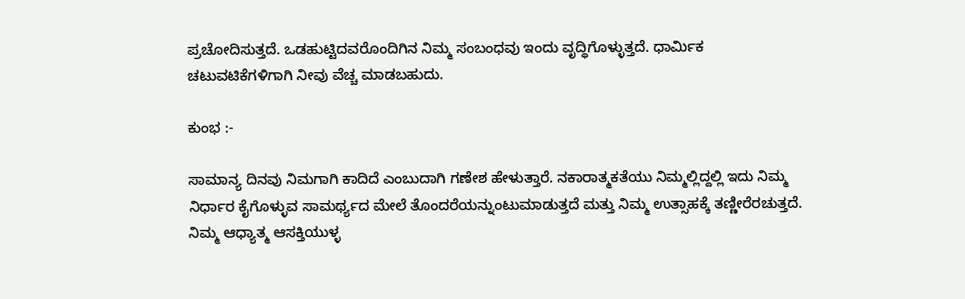ಪ್ರಚೋದಿಸುತ್ತದೆ. ಒಡಹುಟ್ಟಿದವರೊಂದಿಗಿನ ನಿಮ್ಮ ಸಂಬಂಧವು ಇಂದು ವೃದ್ಧಿಗೊಳ್ಳುತ್ತದೆ. ಧಾರ್ಮಿಕ ಚಟುವಟಿಕೆಗಳಿಗಾಗಿ ನೀವು ವೆಚ್ಚ ಮಾಡಬಹುದು.

ಕುಂಭ :-

ಸಾಮಾನ್ಯ ದಿನವು ನಿಮಗಾಗಿ ಕಾದಿದೆ ಎಂಬುದಾಗಿ ಗಣೇಶ ಹೇಳುತ್ತಾರೆ. ನಕಾರಾತ್ಮಕತೆಯು ನಿಮ್ಮಲ್ಲಿದ್ದಲ್ಲಿ ಇದು ನಿಮ್ಮ ನಿರ್ಧಾರ ಕೈಗೊಳ್ಳುವ ಸಾಮರ್ಥ್ಯದ ಮೇಲೆ ತೊಂದರೆಯನ್ನುಂಟುಮಾಡುತ್ತದೆ ಮತ್ತು ನಿಮ್ಮ ಉತ್ಸಾಹಕ್ಕೆ ತಣ್ಣೀರೆರಚುತ್ತದೆ. ನಿಮ್ಮ ಆಧ್ಯಾತ್ಮ ಆಸಕ್ತಿಯುಳ್ಳ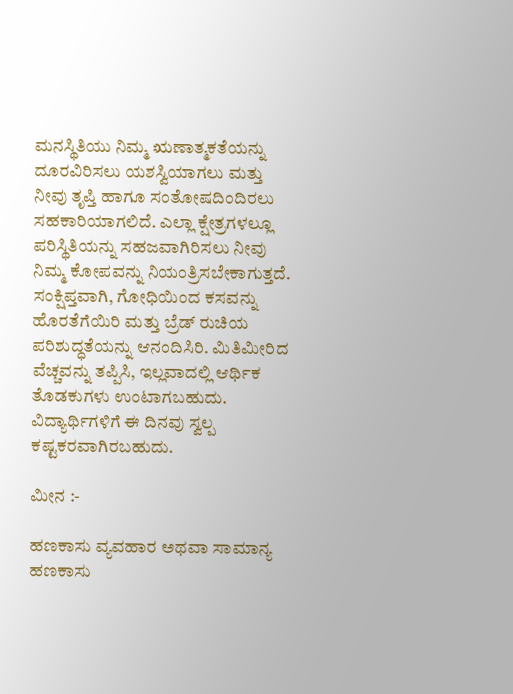ಮನಸ್ಥಿತಿಯು ನಿಮ್ಮ ಋಣಾತ್ಮಕತೆಯನ್ನು ದೂರವಿರಿಸಲು ಯಶಸ್ವಿಯಾಗಲು ಮತ್ತು ನೀವು ತೃಪ್ತಿ ಹಾಗೂ ಸಂತೋಷದಿಂದಿರಲು ಸಹಕಾರಿಯಾಗಲಿದೆ. ಎಲ್ಲಾ ಕ್ಷೇತ್ರಗಳಲ್ಲೂ ಪರಿಸ್ಥಿತಿಯನ್ನು ಸಹಜವಾಗಿರಿಸಲು ನೀವು ನಿಮ್ಮ ಕೋಪವನ್ನು ನಿಯಂತ್ರಿಸಬೇಕಾಗುತ್ತದೆ. ಸಂಕ್ಷಿಪ್ತವಾಗಿ, ಗೋಧಿಯಿಂದ ಕಸವನ್ನು ಹೊರತೆಗೆಯಿರಿ ಮತ್ತು ಬ್ರೆಡ್ ರುಚಿಯ ಪರಿಶುದ್ಧತೆಯನ್ನು ಆನಂದಿಸಿರಿ. ಮಿತಿಮೀರಿದ ವೆಚ್ಚವನ್ನು ತಪ್ಪಿಸಿ, ಇಲ್ಲವಾದಲ್ಲಿ ಆರ್ಥಿಕ ತೊಡಕುಗಳು ಉಂಟಾಗಬಹುದು. ವಿದ್ಯಾರ್ಥಿಗಳಿಗೆ ಈ ದಿನವು ಸ್ವಲ್ಪ ಕಷ್ಟಕರವಾಗಿರಬಹುದು.

ಮೀನ :-

ಹಣಕಾಸು ವ್ಯವಹಾರ ಅಥವಾ ಸಾಮಾನ್ಯ ಹಣಕಾಸು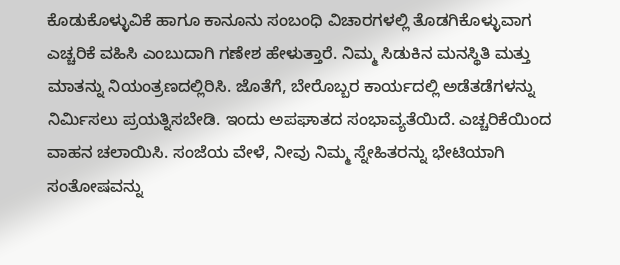ಕೊಡುಕೊಳ್ಳುವಿಕೆ ಹಾಗೂ ಕಾನೂನು ಸಂಬಂಧಿ ವಿಚಾರಗಳಲ್ಲಿ ತೊಡಗಿಕೊಳ್ಳುವಾಗ ಎಚ್ಚರಿಕೆ ವಹಿಸಿ ಎಂಬುದಾಗಿ ಗಣೇಶ ಹೇಳುತ್ತಾರೆ. ನಿಮ್ಮ ಸಿಡುಕಿನ ಮನಸ್ಥಿತಿ ಮತ್ತು ಮಾತನ್ನು ನಿಯಂತ್ರಣದಲ್ಲಿರಿಸಿ. ಜೊತೆಗೆ, ಬೇರೊಬ್ಬರ ಕಾರ್ಯದಲ್ಲಿ ಅಡೆತಡೆಗಳನ್ನು ನಿರ್ಮಿಸಲು ಪ್ರಯತ್ನಿಸಬೇಡಿ. ಇಂದು ಅಪಘಾತದ ಸಂಭಾವ್ಯತೆಯಿದೆ. ಎಚ್ಚರಿಕೆಯಿಂದ ವಾಹನ ಚಲಾಯಿಸಿ. ಸಂಜೆಯ ವೇಳೆ, ನೀವು ನಿಮ್ಮ ಸ್ನೇಹಿತರನ್ನು ಭೇಟಿಯಾಗಿ ಸಂತೋಷವನ್ನು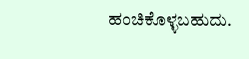ಹಂಚಿಕೊಳ್ಳಬಹುದು.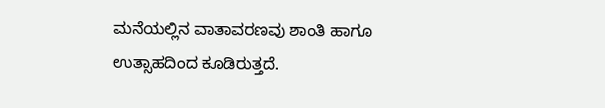ಮನೆಯಲ್ಲಿನ ವಾತಾವರಣವು ಶಾಂತಿ ಹಾಗೂ ಉತ್ಸಾಹದಿಂದ ಕೂಡಿರುತ್ತದೆ.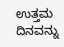ಉತ್ತಮ ದಿನವನ್ನು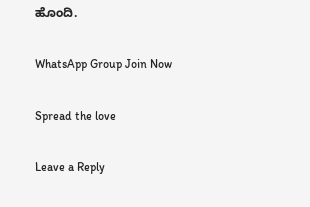ಹೊಂದಿ.

WhatsApp Group Join Now

Spread the love

Leave a Reply